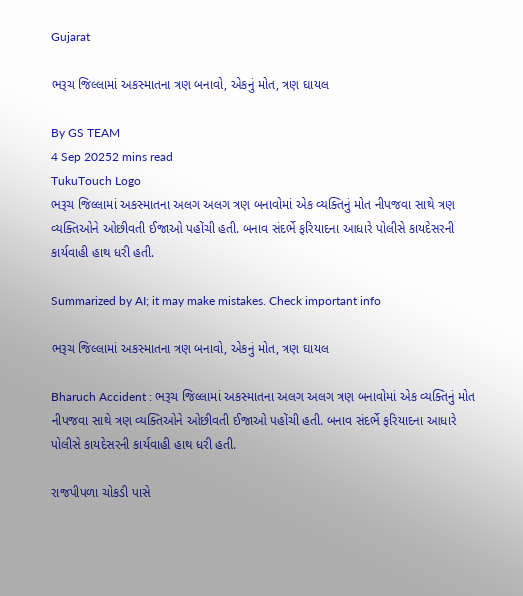Gujarat

ભરૂચ જિલ્લામાં અકસ્માતના ત્રણ બનાવો, એકનું મોત, ત્રણ ઘાયલ

By GS TEAM
4 Sep 20252 mins read
TukuTouch Logo
ભરૂચ જિલ્લામાં અકસ્માતના અલગ અલગ ત્રણ બનાવોમાં એક વ્યક્તિનું મોત નીપજવા સાથે ત્રણ વ્યક્તિઓને ઓછીવતી ઈજાઓ પહોંચી હતી. બનાવ સંદર્ભે ફરિયાદના આધારે પોલીસે કાયદેસરની કાર્યવાહી હાથ ધરી હતી.

Summarized by AI; it may make mistakes. Check important info

ભરૂચ જિલ્લામાં અકસ્માતના ત્રણ બનાવો, એકનું મોત, ત્રણ ઘાયલ

Bharuch Accident : ભરૂચ જિલ્લામાં અકસ્માતના અલગ અલગ ત્રણ બનાવોમાં એક વ્યક્તિનું મોત નીપજવા સાથે ત્રણ વ્યક્તિઓને ઓછીવતી ઈજાઓ પહોંચી હતી. બનાવ સંદર્ભે ફરિયાદના આધારે પોલીસે કાયદેસરની કાર્યવાહી હાથ ધરી હતી.

રાજપીપળા ચોકડી પાસે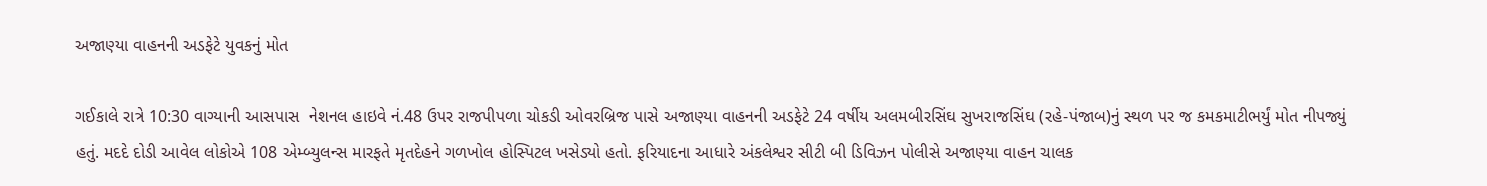અજાણ્યા વાહનની અડફેટે યુવકનું મોત

ગઈકાલે રાત્રે 10:30 વાગ્યાની આસપાસ  નેશનલ હાઇવે નં.48 ઉપર રાજપીપળા ચોકડી ઓવરબ્રિજ પાસે અજાણ્યા વાહનની અડફેટે 24 વર્ષીય અલમબીરસિંઘ સુખરાજસિંઘ (રહે-પંજાબ)નું સ્થળ પર જ કમકમાટીભર્યું મોત નીપજ્યું હતું. મદદે દોડી આવેલ લોકોએ 108 એમ્બ્યુલન્સ મારફતે મૃતદેહને ગળખોલ હોસ્પિટલ ખસેડ્યો હતો. ફરિયાદના આધારે અંકલેશ્વર સીટી બી ડિવિઝન પોલીસે અજાણ્યા વાહન ચાલક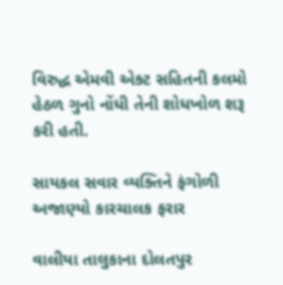વિરુદ્ધ એમવી એક્ટ સહિતની કલમો હેઠળ ગુનો નોંધી તેની શોધખોળ શરૂ કરી હતી.

સાયકલ સવાર વ્યક્તિને ફંગોળી અજાણ્યો કારચાલક ફરાર

વાલીયા તાલુકાના દોલતપુર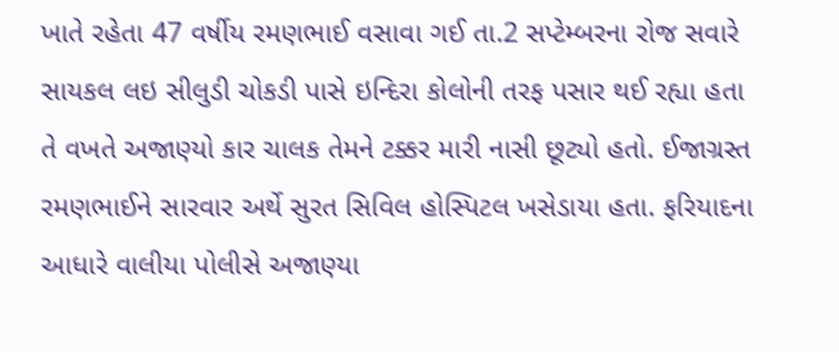ખાતે રહેતા 47 વર્ષીય રમણભાઈ વસાવા ગઈ તા.2 સપ્ટેમ્બરના રોજ સવારે સાયકલ લઇ સીલુડી ચોકડી પાસે ઇન્દિરા કોલોની તરફ પસાર થઈ રહ્યા હતા તે વખતે અજાણ્યો કાર ચાલક તેમને ટક્કર મારી નાસી છૂટ્યો હતો. ઈજાગ્રસ્ત રમણભાઈને સારવાર અર્થે સુરત સિવિલ હોસ્પિટલ ખસેડાયા હતા. ફરિયાદના આધારે વાલીયા પોલીસે અજાણ્યા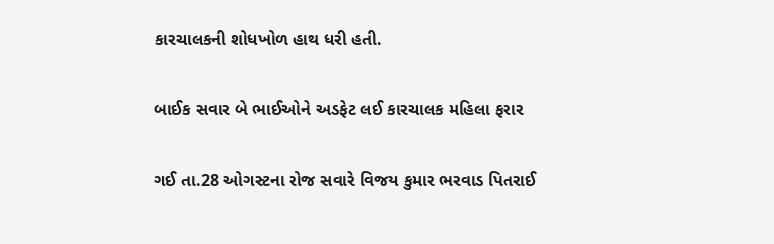કારચાલકની શોધખોળ હાથ ધરી હતી.

બાઈક સવાર બે ભાઈઓને અડફેટ લઈ કારચાલક મહિલા ફરાર

ગઈ તા.28 ઓગસ્ટના રોજ સવારે વિજય કુમાર ભરવાડ પિતરાઈ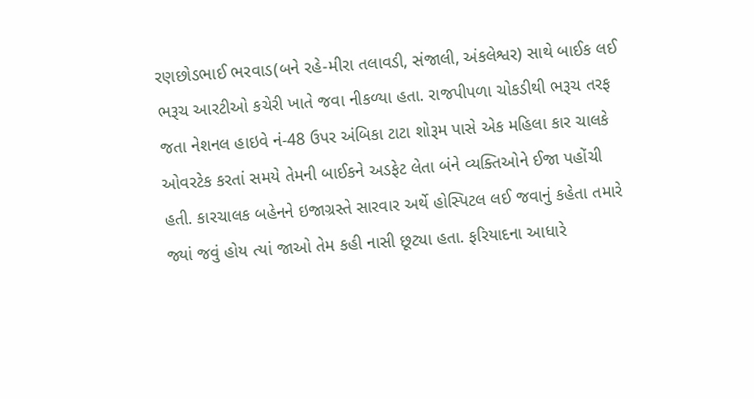રણછોડભાઈ ભરવાડ(બને રહે-મીરા તલાવડી, સંજાલી, અંકલેશ્વર) સાથે બાઈક લઈ ભરૂચ આરટીઓ કચેરી ખાતે જવા નીકળ્યા હતા. રાજપીપળા ચોકડીથી ભરૂચ તરફ જતા નેશનલ હાઇવે નં-48 ઉપર અંબિકા ટાટા શોરૂમ પાસે એક મહિલા કાર ચાલકે ઓવરટેક કરતાં સમયે તેમની બાઈકને અડફેટ લેતા બંને વ્યક્તિઓને ઈજા પહોંચી હતી. કારચાલક બહેનને ઇજાગ્રસ્તે સારવાર અર્થે હોસ્પિટલ લઈ જવાનું કહેતા તમારે જ્યાં જવું હોય ત્યાં જાઓ તેમ કહી નાસી છૂટ્યા હતા. ફરિયાદના આધારે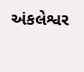અંકલેશ્વર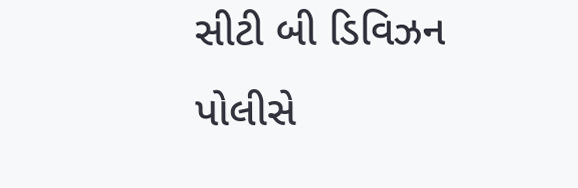સીટી બી ડિવિઝન પોલીસે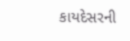કાયદેસરની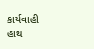કાર્યવાહી હાથ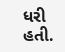ધરી હતી.